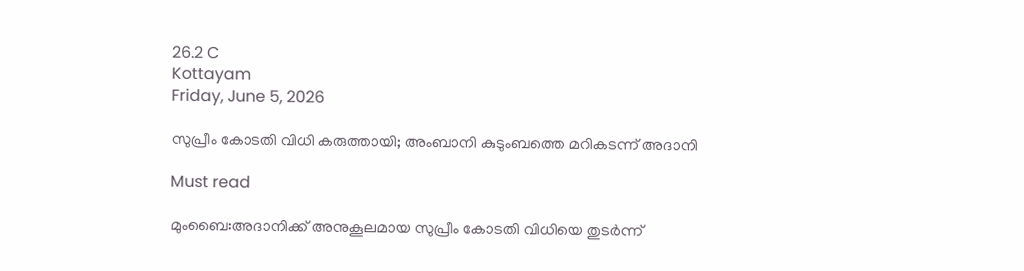26.2 C
Kottayam
Friday, June 5, 2026

സുപ്രീം കോടതി വിധി കരുത്തായി; അംബാനി കുടുംബത്തെ മറികടന്ന് അദാനി

Must read

മുംബൈ:അദാനിക്ക് അനുകൂലമായ സുപ്രീം കോടതി വിധിയെ തുടർന്ന്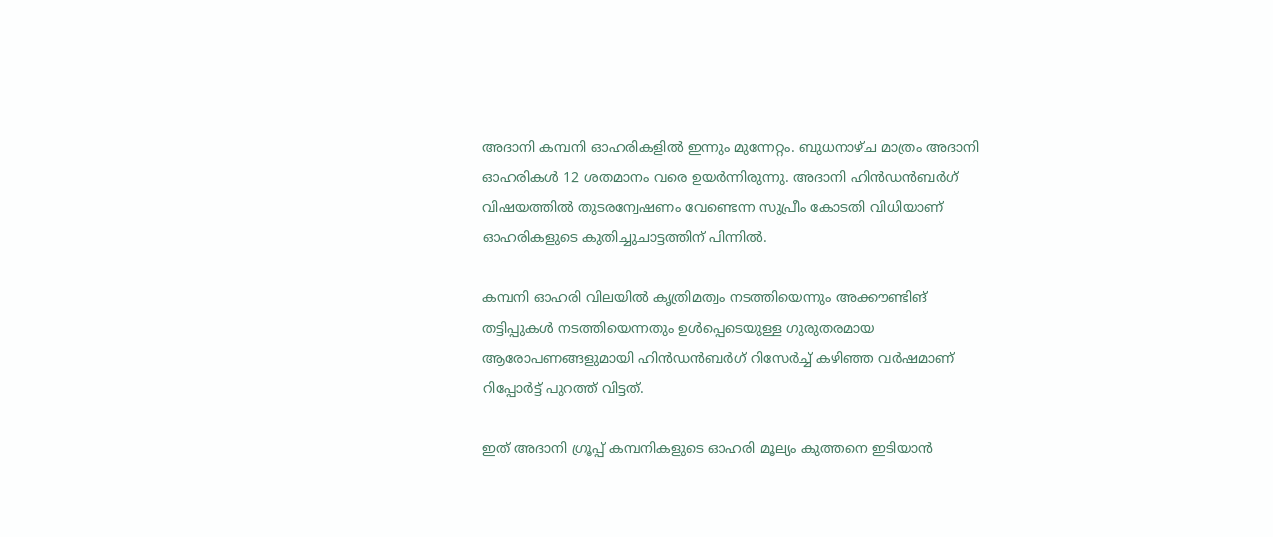അദാനി കമ്പനി ഓഹരികളിൽ ഇന്നും മുന്നേറ്റം. ബുധനാഴ്ച മാത്രം അദാനി ഓഹരികൾ 12 ശതമാനം വരെ ഉയർന്നിരുന്നു. അദാനി ഹിൻഡൻബർഗ് വിഷയത്തിൽ തുടരന്വേഷണം വേണ്ടെന്ന സുപ്രീം കോടതി വിധിയാണ് ഓഹരികളുടെ കുതിച്ചുചാട്ടത്തിന് പിന്നിൽ.

കമ്പനി ഓഹരി വിലയിൽ കൃത്രിമത്വം നടത്തിയെന്നും അക്കൗണ്ടിങ് തട്ടിപ്പുകൾ നടത്തിയെന്നതും ഉൾപ്പെടെയുള്ള ഗുരുതരമായ ആരോപണങ്ങളുമായി ഹിൻഡൻബർഗ് റിസേർച്ച് കഴിഞ്ഞ വർഷമാണ് റിപ്പോർട്ട് പുറത്ത് വിട്ടത്.

ഇത് അദാനി ഗ്രൂപ്പ് കമ്പനികളുടെ ഓഹരി മൂല്യം കുത്തനെ ഇടിയാൻ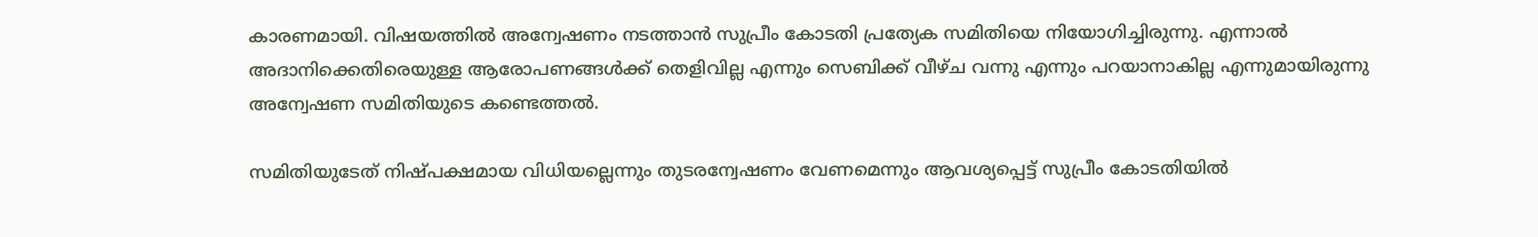കാരണമായി. വിഷയത്തിൽ അന്വേഷണം നടത്താൻ സുപ്രീം കോടതി പ്രത്യേക സമിതിയെ നിയോഗിച്ചിരുന്നു. എന്നാൽ അദാനിക്കെതിരെയുള്ള ആരോപണങ്ങൾക്ക് തെളിവില്ല എന്നും സെബിക്ക് വീഴ്ച വന്നു എന്നും പറയാനാകില്ല എന്നുമായിരുന്നു അന്വേഷണ സമിതിയുടെ കണ്ടെത്തൽ.

സമിതിയുടേത് നിഷ്പക്ഷമായ വിധിയല്ലെന്നും തുടരന്വേഷണം വേണമെന്നും ആവശ്യപ്പെട്ട് സുപ്രീം കോടതിയിൽ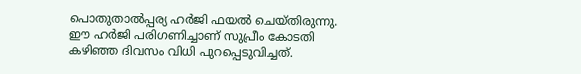പൊതുതാൽപ്പര്യ ഹർജി ഫയൽ ചെയ്തിരുന്നു. ഈ ഹർജി പരിഗണിച്ചാണ് സുപ്രീം കോടതി കഴിഞ്ഞ ദിവസം വിധി പുറപ്പെടുവിച്ചത്.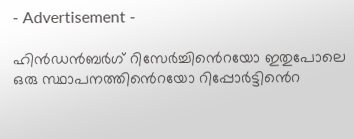- Advertisement -

ഹിൻഡൻബർഗ് റിസേർച്ചിൻെറയോ ഇതുപോലെ ഒരു സ്ഥാപനത്തിൻെറയോ റിപ്പോർട്ടിൻെറ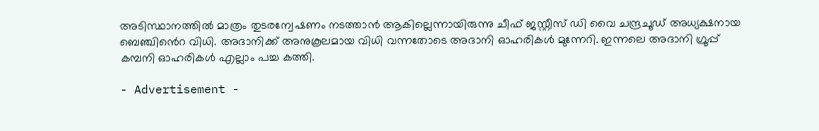അടിസ്ഥാനത്തിൽ മാത്രം തുടരന്വേഷണം നടത്താൻ ആകില്ലെന്നായിരുന്നു ചീഫ് ജസ്റ്റീസ് ഡി വൈ ചന്ദ്രചൂഡ് അധ്യക്ഷനായ ബെഞ്ചിൻെറ വിധി. അദാനിക്ക് അനുകൂലമായ വിധി വന്നതോടെ അദാനി ഓഹരികൾ മുന്നേറി. ഇന്നലെ അദാനി ഗ്രൂപ്പ് കമ്പനി ഓഹരികൾ എല്ലാം പച്ച കത്തി.

- Advertisement -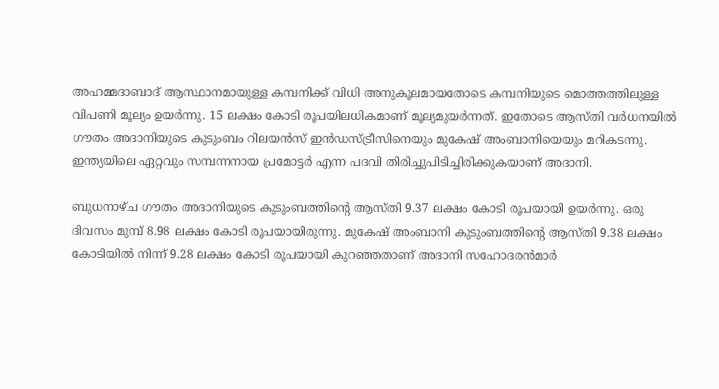അഹമ്മദാബാദ് ആസ്ഥാനമായുള്ള കമ്പനിക്ക് വിധി അനുകൂലമായതോടെ കമ്പനിയുടെ മൊത്തത്തിലുള്ള വിപണി മൂല്യം ഉയർന്നു. 15 ലക്ഷം കോടി രൂപയിലധികമാണ് മൂല്യമുയർന്നത്. ഇതോടെ ആസ്തി വർധനയിൽ ഗൗതം അദാനിയുടെ കുടുംബം റിലയൻസ് ഇൻഡസ്ട്രീസിനെയും മുകേഷ് അംബാനിയെയും മറികടന്നു. ഇന്ത്യയിലെ ഏറ്റവും സമ്പന്നനായ പ്രമോട്ടർ എന്ന പദവി തിരിച്ചുപിടിച്ചിരിക്കുകയാണ് അദാനി.

ബുധനാഴ്ച ഗൗതം അദാനിയുടെ കുടുംബത്തിന്റെ ആസ്തി 9.37 ലക്ഷം കോടി രൂപയായി ഉയർന്നു. ഒരു ദിവസം മുമ്പ് 8.98 ലക്ഷം കോടി രൂപയായിരുന്നു. മുകേഷ് അംബാനി കുടുംബത്തിന്റെ ആസ്തി 9.38 ലക്ഷം കോടിയിൽ നിന്ന് 9.28 ലക്ഷം കോടി രൂപയായി കുറഞ്ഞതാണ് അദാനി സഹോദരൻമാ‍ർ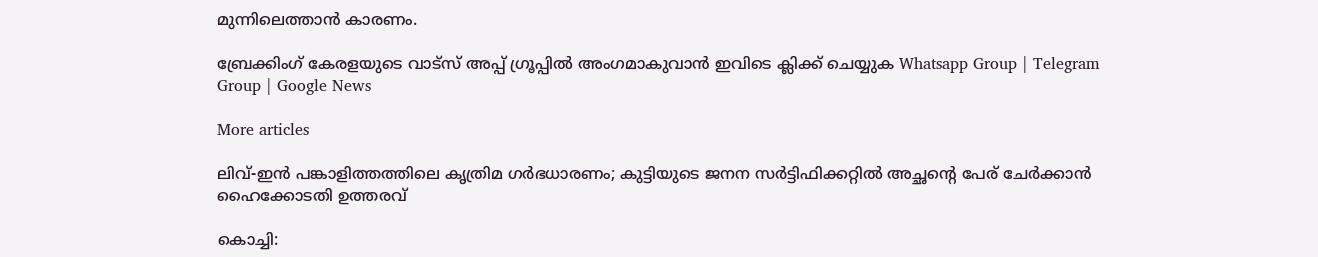മുന്നിലെത്താൻ കാരണം.

ബ്രേക്കിംഗ് കേരളയുടെ വാട്സ് അപ്പ് ഗ്രൂപ്പിൽ അംഗമാകുവാൻ ഇവിടെ ക്ലിക്ക് ചെയ്യുക Whatsapp Group | Telegram Group | Google News

More articles

ലിവ്-ഇൻ പങ്കാളിത്തത്തിലെ കൃത്രിമ ഗർഭധാരണം; കുട്ടിയുടെ ജനന സർട്ടിഫിക്കറ്റിൽ അച്ഛന്റെ പേര് ചേർക്കാൻ ഹൈക്കോടതി ഉത്തരവ്

കൊച്ചി: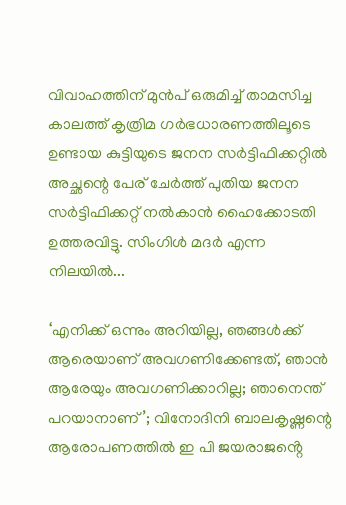വിവാഹത്തിന് മുൻപ് ഒരുമിച്ച് താമസിച്ച കാലത്ത് കൃത്രിമ ഗർഭധാരണത്തിലൂടെ ഉണ്ടായ കുട്ടിയുടെ ജനന സർട്ടിഫിക്കറ്റിൽ അച്ഛന്റെ പേര് ചേർത്ത് പുതിയ ജനന സർട്ടിഫിക്കറ്റ് നൽകാൻ ഹൈക്കോടതി ഉത്തരവിട്ടു. സിംഗിൾ മദർ എന്ന നിലയിൽ...

‘എനിക്ക് ഒന്നും അറിയില്ല, ഞങ്ങള്‍ക്ക് ആരെയാണ് അവഗണിക്കേണ്ടത്, ഞാന്‍ ആരേയും അവഗണിക്കാറില്ല; ഞാനെന്ത് പറയാനാണ്’; വിനോദിനി ബാലകൃഷ്ണന്റെ ആരോപണത്തില്‍ ഇ പി ജയരാജൻ്റെ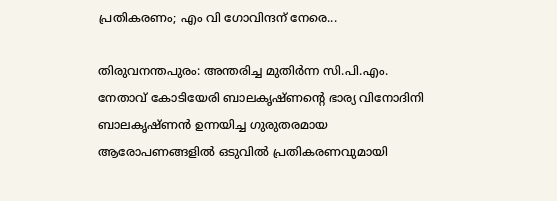പ്രതികരണം; എം വി ഗോവിന്ദന് നേരെ...

തിരുവനന്തപുരം: അന്തരിച്ച മുതിര്‍ന്ന സി.പി.എം. നേതാവ് കോടിയേരി ബാലകൃഷ്ണന്റെ ഭാര്യ വിനോദിനി ബാലകൃഷ്ണന്‍ ഉന്നയിച്ച ഗുരുതരമായ ആരോപണങ്ങളില്‍ ഒടുവില്‍ പ്രതികരണവുമായി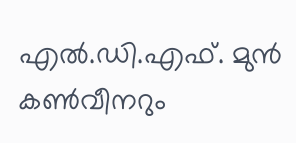എല്‍.ഡി.എഫ്. മുന്‍ കണ്‍വീനറും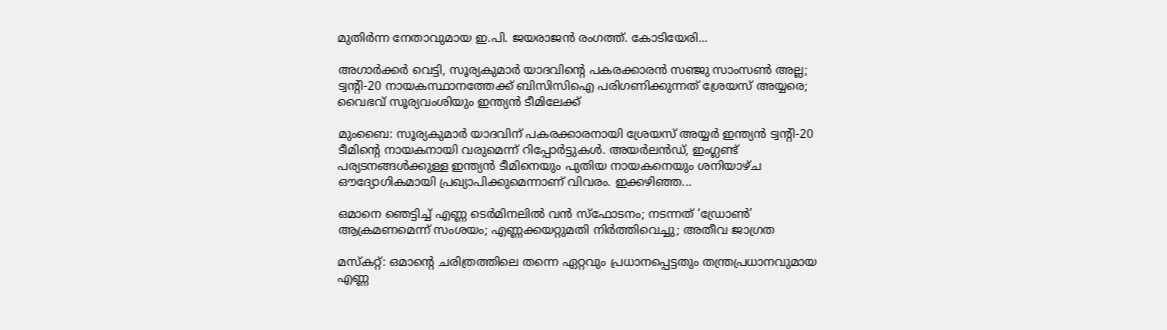മുതിര്‍ന്ന നേതാവുമായ ഇ.പി. ജയരാജന്‍ രംഗത്ത്. കോടിയേരി...

അഗാർക്കർ വെട്ടി, സൂര്യകുമാര്‍ യാദവിന്റെ പകരക്കാരന്‍ സഞ്ജു സാംസണ്‍ അല്ല; ട്വന്റി-20 നായകസ്ഥാനത്തേക്ക് ബിസിസിഐ പരിഗണിക്കുന്നത് ശ്രേയസ് അയ്യരെ; വൈഭവ് സൂര്യവംശിയും ഇന്ത്യന്‍ ടീമിലേക്ക്

മുംബൈ: സൂര്യകുമാര്‍ യാദവിന് പകരക്കാരനായി ശ്രേയസ് അയ്യര്‍ ഇന്ത്യന്‍ ട്വന്റി-20 ടീമിന്റെ നായകനായി വരുമെന്ന് റിപ്പോര്‍ട്ടുകള്‍. അയര്‍ലന്‍ഡ്, ഇംഗ്ലണ്ട് പര്യടനങ്ങള്‍ക്കുള്ള ഇന്ത്യന്‍ ടീമിനെയും പുതിയ നായകനെയും ശനിയാഴ്ച ഔദ്യോഗികമായി പ്രഖ്യാപിക്കുമെന്നാണ് വിവരം. ഇക്കഴിഞ്ഞ...

ഒമാനെ ഞെട്ടിച്ച് എണ്ണ ടെർമിനലിൽ വൻ സ്ഫോടനം; നടന്നത് ‘ഡ്രോൺ’ ആക്രമണമെന്ന് സംശയം; എണ്ണക്കയറ്റുമതി നിർത്തിവെച്ചു; അതീവ ജാഗ്രത

മസ്കറ്റ്: ഒമാന്റെ ചരിത്രത്തിലെ തന്നെ ഏറ്റവും പ്രധാനപ്പെട്ടതും തന്ത്രപ്രധാനവുമായ എണ്ണ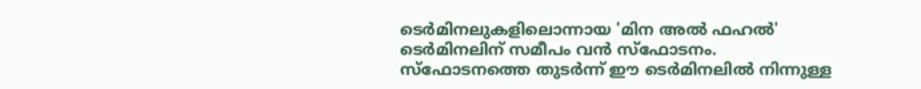ടെർമിനലുകളിലൊന്നായ 'മിന അൽ ഫഹൽ' ടെർമിനലിന് സമീപം വൻ സ്ഫോടനം. സ്ഫോടനത്തെ തുടർന്ന് ഈ ടെർമിനലിൽ നിന്നുള്ള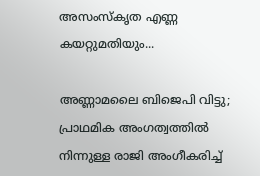അസംസ്കൃത എണ്ണ കയറ്റുമതിയും...

അണ്ണാമലൈ ബിജെപി വിട്ടു; പ്രാഥമിക അംഗത്വത്തില്‍ നിന്നുള്ള രാജി അംഗീകരിച്ച്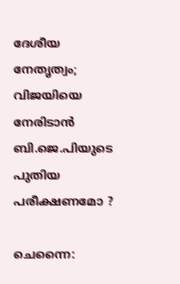ദേശീയ നേതൃത്വം; വിജയിയെ നേരിടാൻ ബി.ജെ.പിയുടെ പുതിയ പരീക്ഷണമോ ?

ചെന്നൈ: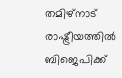തമിഴ്നാട് രാഷ്ട്രീയത്തില്‍ ബിജെപിക്ക്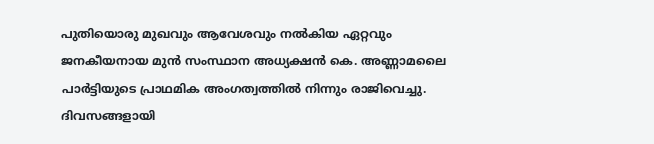പുതിയൊരു മുഖവും ആവേശവും നല്‍കിയ ഏറ്റവും ജനകീയനായ മുന്‍ സംസ്ഥാന അധ്യക്ഷന്‍ കെ. അണ്ണാമലൈ പാര്‍ട്ടിയുടെ പ്രാഥമിക അംഗത്വത്തില്‍ നിന്നും രാജിവെച്ചു. ദിവസങ്ങളായി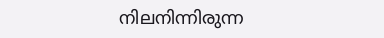നിലനിന്നിരുന്ന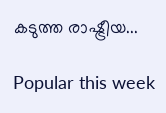കടുത്ത രാഷ്ട്രീയ...

Popular this week